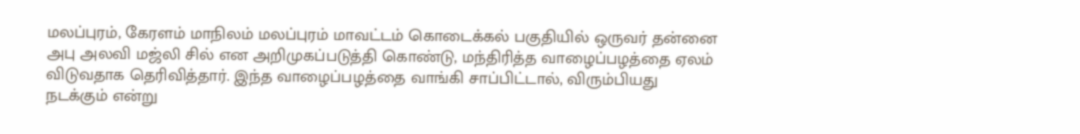மலப்புரம், கேரளம் மாநிலம் மலப்புரம் மாவட்டம் கொடைக்கல் பகுதியில் ஒருவர் தன்னை அபு அலவி மஜ்லி சில் என அறிமுகப்படுத்தி கொண்டு, மந்திரித்த வாழைப்பழத்தை ஏலம் விடுவதாக தெரிவித்தார். இந்த வாழைப்பழத்தை வாங்கி சாப்பிட்டால், விரும்பியது நடக்கும் என்று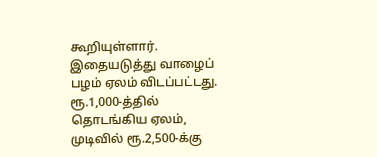கூறியுள்ளார். இதையடுத்து வாழைப் பழம் ஏலம் விடப்பட்டது. ரூ.1,000-த்தில் தொடங்கிய ஏலம், முடிவில் ரூ.2,500-க்கு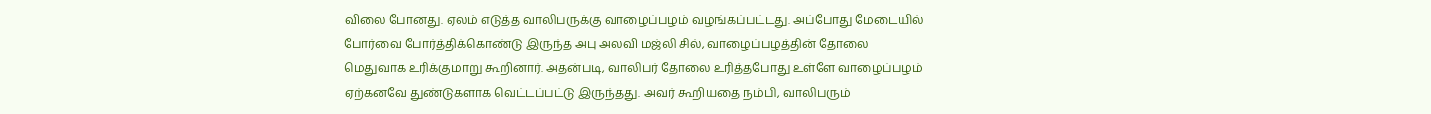விலை போனது. ஏலம் எடுத்த வாலிபருக்கு வாழைப்பழம் வழங்கப்பட்டது. அப்போது மேடையில் போர்வை போர்த்திக்கொண்டு இருந்த அபு அலவி மஜ்லி சில், வாழைப்பழத்தின் தோலை மெதுவாக உரிக்குமாறு கூறினார். அதன்படி, வாலிபர் தோலை உரித்தபோது உள்ளே வாழைப்பழம் ஏற்கனவே துண்டுகளாக வெட்டப்பட்டு இருந்தது. அவர் கூறியதை நம்பி, வாலிபரும்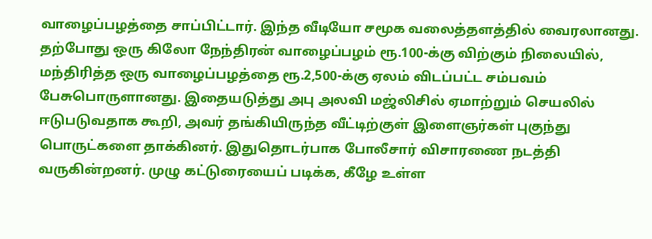வாழைப்பழத்தை சாப்பிட்டார். இந்த வீடியோ சமூக வலைத்தளத்தில் வைரலானது. தற்போது ஒரு கிலோ நேந்திரன் வாழைப்பழம் ரூ.100-க்கு விற்கும் நிலையில், மந்திரித்த ஒரு வாழைப்பழத்தை ரூ.2,500-க்கு ஏலம் விடப்பட்ட சம்பவம் பேசுபொருளானது. இதையடுத்து அபு அலவி மஜ்லிசில் ஏமாற்றும் செயலில் ஈடுபடுவதாக கூறி, அவர் தங்கியிருந்த வீட்டிற்குள் இளைஞர்கள் புகுந்து பொருட்களை தாக்கினர். இதுதொடர்பாக போலீசார் விசாரணை நடத்தி வருகின்றனர். முழு கட்டுரையைப் படிக்க, கீழே உள்ள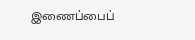இணைப்பைப்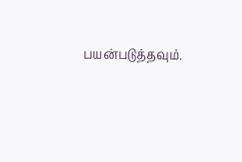பயன்படுத்தவும்.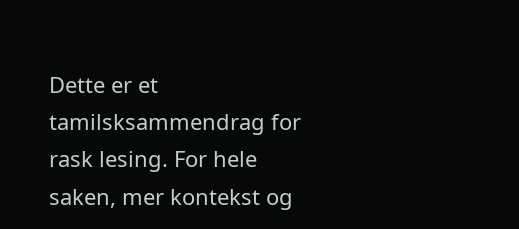Dette er et tamilsksammendrag for rask lesing. For hele saken, mer kontekst og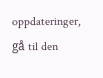oppdateringer, gå til den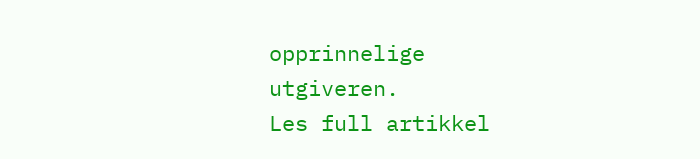opprinnelige utgiveren.
Les full artikkel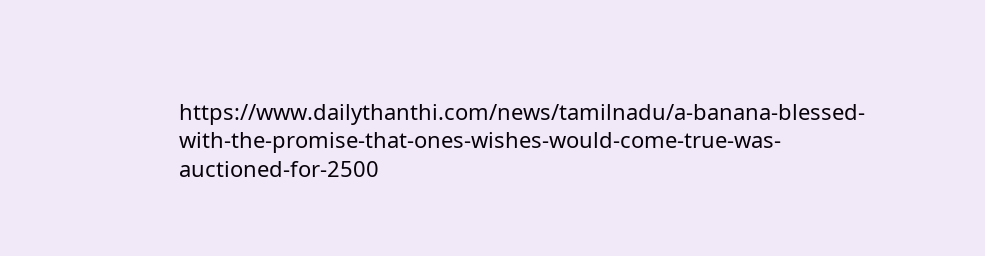https://www.dailythanthi.com/news/tamilnadu/a-banana-blessed-with-the-promise-that-ones-wishes-would-come-true-was-auctioned-for-2500